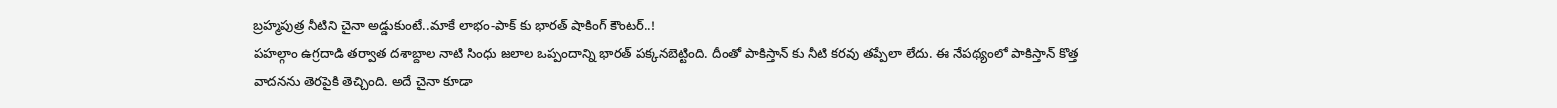బ్రహ్మపుత్ర నీటిని చైనా అడ్డుకుంటే..మాకే లాభం-పాక్ కు భారత్ షాకింగ్ కౌంటర్..!
పహల్గాం ఉగ్రదాడి తర్వాత దశాబ్దాల నాటి సింధు జలాల ఒప్పందాన్ని భారత్ పక్కనబెట్టింది. దీంతో పాకిస్తాన్ కు నీటి కరవు తప్పేలా లేదు. ఈ నేపథ్యంలో పాకిస్తాన్ కొత్త వాదనను తెరపైకి తెచ్చింది. అదే చైనా కూడా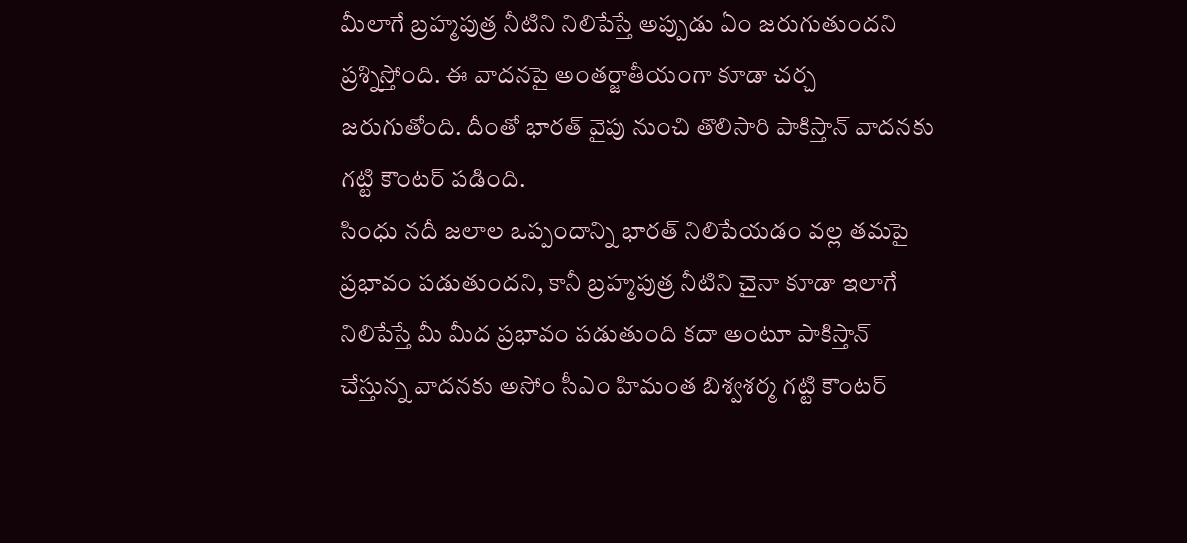మీలాగే బ్రహ్మపుత్ర నీటిని నిలిపేస్తే అప్పుడు ఏం జరుగుతుందని ప్రశ్నిస్తోంది. ఈ వాదనపై అంతర్జాతీయంగా కూడా చర్చ జరుగుతోంది. దీంతో భారత్ వైపు నుంచి తొలిసారి పాకిస్తాన్ వాదనకు గట్టి కౌంటర్ పడింది.
సింధు నదీ జలాల ఒప్పందాన్ని భారత్ నిలిపేయడం వల్ల తమపై ప్రభావం పడుతుందని, కానీ బ్రహ్మపుత్ర నీటిని చైనా కూడా ఇలాగే నిలిపేస్తే మీ మీద ప్రభావం పడుతుంది కదా అంటూ పాకిస్తాన్ చేస్తున్న వాదనకు అసోం సీఎం హిమంత బిశ్వశర్మ గట్టి కౌంటర్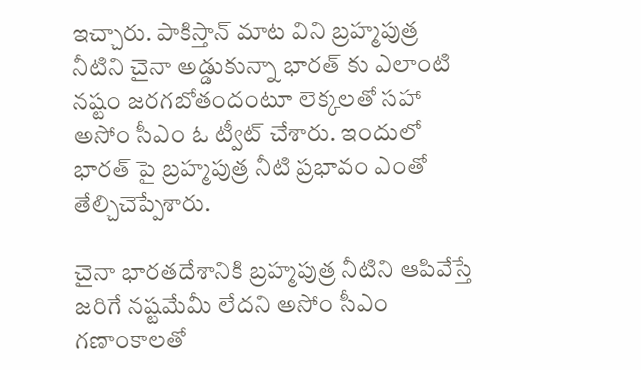ఇచ్చారు. పాకిస్తాన్ మాట విని బ్రహ్మపుత్ర నీటిని చైనా అడ్డుకున్నా భారత్ కు ఎలాంటి నష్టం జరగబోతందంటూ లెక్కలతో సహా అసోం సీఎం ఓ ట్వీట్ చేశారు. ఇందులో భారత్ పై బ్రహ్మపుత్ర నీటి ప్రభావం ఎంతో తేల్చిచెప్పేశారు.

చైనా భారతదేశానికి బ్రహ్మపుత్ర నీటిని ఆపివేస్తే జరిగే నష్టమేమీ లేదని అసోం సీఎం గణాంకాలతో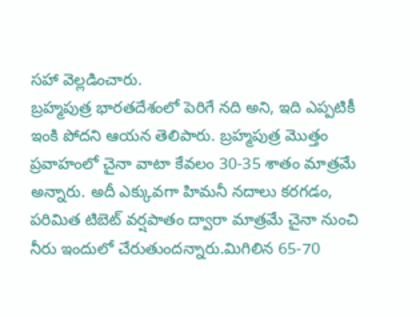సహా వెల్లడించారు.
బ్రహ్మపుత్ర భారతదేశంలో పెరిగే నది అని, ఇది ఎప్పటికీ ఇంకి పోదని ఆయన తెలిపారు. బ్రహ్మపుత్ర మొత్తం ప్రవాహంలో చైనా వాటా కేవలం 30-35 శాతం మాత్రమే అన్నారు. అదీ ఎక్కువగా హిమనీ నదాలు కరగడం, పరిమిత టిబెట్ వర్షపాతం ద్వారా మాత్రమే చైనా నుంచి నీరు ఇందులో చేరుతుందన్నారు.మిగిలిన 65-70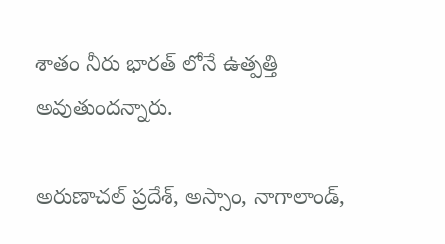శాతం నీరు భారత్ లోనే ఉత్పత్తి అవుతుందన్నారు.

అరుణాచల్ ప్రదేశ్, అస్సాం, నాగాలాండ్,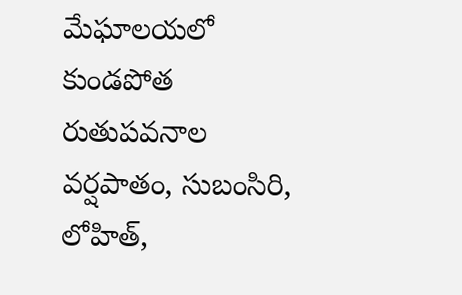మేఘాలయలో కుండపోత రుతుపవనాల వర్షపాతం, సుబంసిరి, లోహిత్,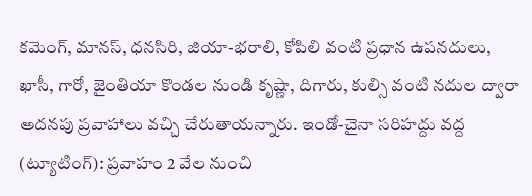కమెంగ్, మానస్, ధనసిరి, జియా-భరాలి, కోపిలి వంటి ప్రధాన ఉపనదులు, ఖాసీ, గారో, జైంతియా కొండల నుండి కృష్ణా, దిగారు, కుల్సి వంటి నదుల ద్వారా అదనపు ప్రవాహాలు వచ్చి చేరుతాయన్నారు. ఇండో-చైనా సరిహద్దు వద్ద (ట్యూటింగ్): ప్రవాహం 2 వేల నుంచి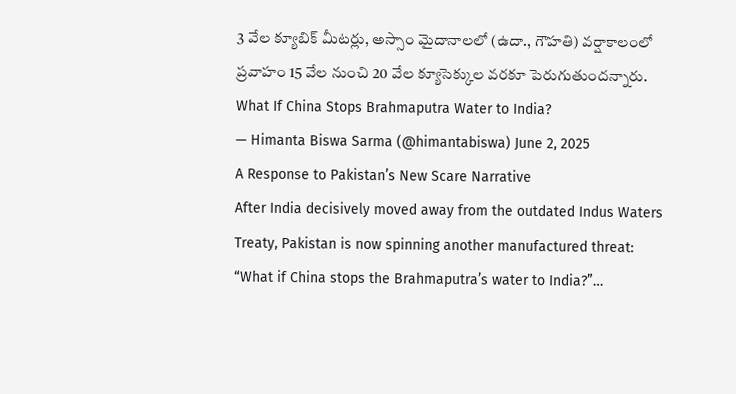3 వేల క్యూబిక్ మీటర్లు, అస్సాం మైదానాలలో (ఉదా., గౌహతి) వర్షాకాలంలో ప్రవాహం 15 వేల నుంచి 20 వేల క్యూసెక్కుల వరకూ పెరుగుతుందన్నారు.
What If China Stops Brahmaputra Water to India?
— Himanta Biswa Sarma (@himantabiswa) June 2, 2025
A Response to Pakistan’s New Scare Narrative
After India decisively moved away from the outdated Indus Waters Treaty, Pakistan is now spinning another manufactured threat:
“What if China stops the Brahmaputra’s water to India?”…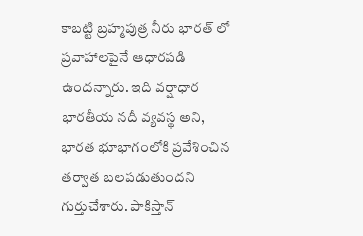కాబట్టి బ్రహ్మపుత్ర నీరు భారత్ లో ప్రవాహాలపైనే ఆధారపడి ఉందన్నారు. ఇది వర్షాధార భారతీయ నదీ వ్యవస్థ అని, భారత భూభాగంలోకి ప్రవేశించిన తర్వాత బలపడుతుందని గుర్తుచేశారు. పాకిస్తాన్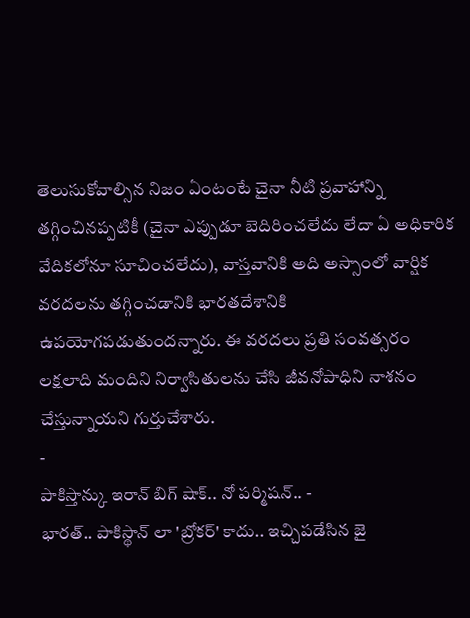తెలుసుకోవాల్సిన నిజం ఏంటంటే చైనా నీటి ప్రవాహాన్ని తగ్గించినప్పటికీ (చైనా ఎప్పుడూ బెదిరించలేదు లేదా ఏ అధికారిక వేదికలోనూ సూచించలేదు), వాస్తవానికి అది అస్సాంలో వార్షిక వరదలను తగ్గించడానికి భారతదేశానికి ఉపయోగపడుతుందన్నారు. ఈ వరదలు ప్రతి సంవత్సరం లక్షలాది మందిని నిర్వాసితులను చేసి జీవనోపాధిని నాశనం చేస్తున్నాయని గుర్తుచేశారు.
-
పాకిస్తాన్కు ఇరాన్ బిగ్ షాక్.. నో పర్మిషన్.. -
భారత్.. పాకిస్థాన్ లా 'బ్రోకర్' కాదు.. ఇచ్చిపడేసిన జై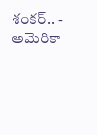శంకర్.. -
అమెరికా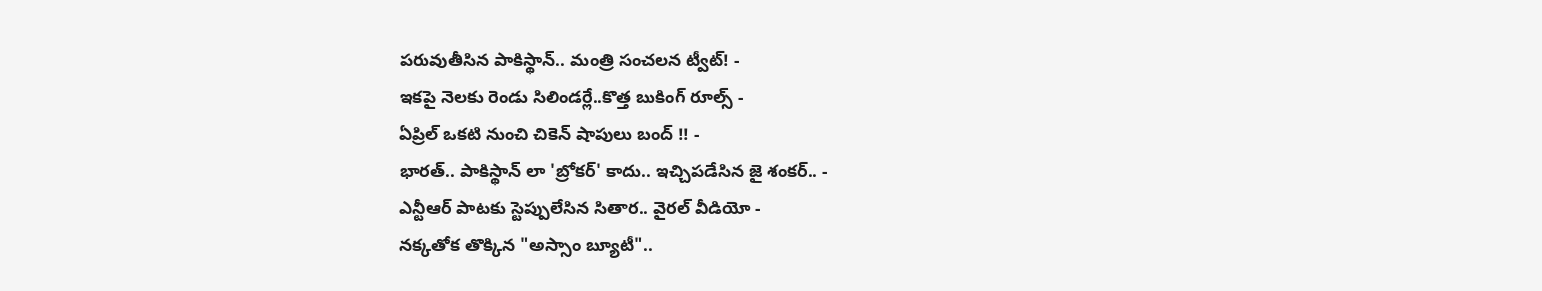పరువుతీసిన పాకిస్థాన్.. మంత్రి సంచలన ట్వీట్! -
ఇకపై నెలకు రెండు సిలిండర్లే..కొత్త బుకింగ్ రూల్స్ -
ఏప్రిల్ ఒకటి నుంచి చికెన్ షాపులు బంద్ !! -
భారత్.. పాకిస్థాన్ లా 'బ్రోకర్' కాదు.. ఇచ్చిపడేసిన జై శంకర్.. -
ఎన్టీఆర్ పాటకు స్టెప్పులేసిన సితార.. వైరల్ వీడియో -
నక్కతోక తొక్కిన "అస్సాం బ్యూటీ"..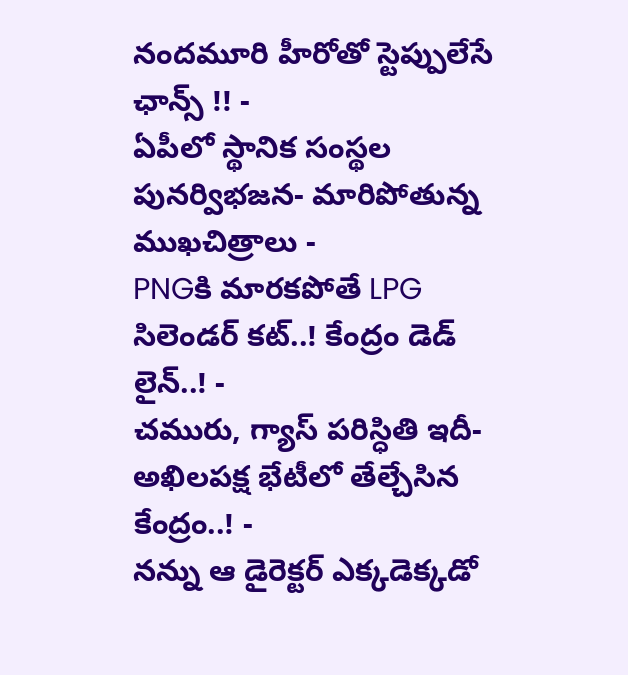నందమూరి హీరోతో స్టెప్పులేసే ఛాన్స్ !! -
ఏపీలో స్థానిక సంస్థల పునర్విభజన- మారిపోతున్న ముఖచిత్రాలు -
PNGకి మారకపోతే LPG సిలెండర్ కట్..! కేంద్రం డెడ్ లైన్..! -
చమురు, గ్యాస్ పరిస్ధితి ఇదీ- అఖిలపక్ష భేటీలో తేల్చేసిన కేంద్రం..! -
నన్ను ఆ డైరెక్టర్ ఎక్కడెక్కడో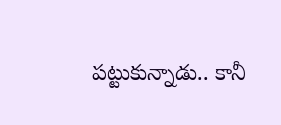పట్టుకున్నాడు.. కానీ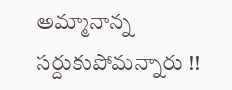అమ్మానాన్న సర్దుకుపోమన్నారు !!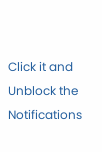Click it and Unblock the Notifications